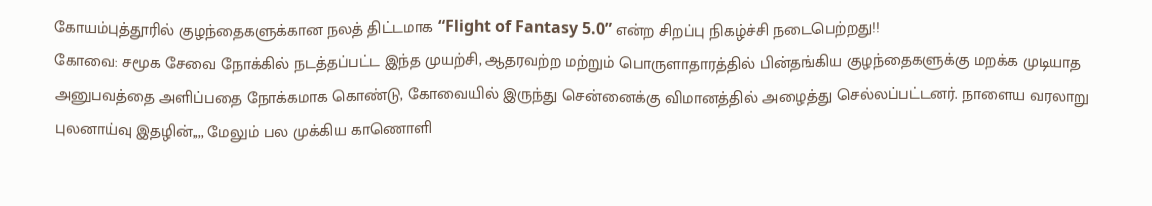கோயம்புத்தூரில் குழந்தைகளுக்கான நலத் திட்டமாக “Flight of Fantasy 5.0” என்ற சிறப்பு நிகழ்ச்சி நடைபெற்றது!!
கோவை: சமூக சேவை நோக்கில் நடத்தப்பட்ட இந்த முயற்சி, ஆதரவற்ற மற்றும் பொருளாதாரத்தில் பின்தங்கிய குழந்தைகளுக்கு மறக்க முடியாத அனுபவத்தை அளிப்பதை நோக்கமாக கொண்டு, கோவையில் இருந்து சென்னைக்கு விமானத்தில் அழைத்து செல்லப்பட்டனர். நாளைய வரலாறு புலனாய்வு இதழின்,,,, மேலும் பல முக்கிய காணொளி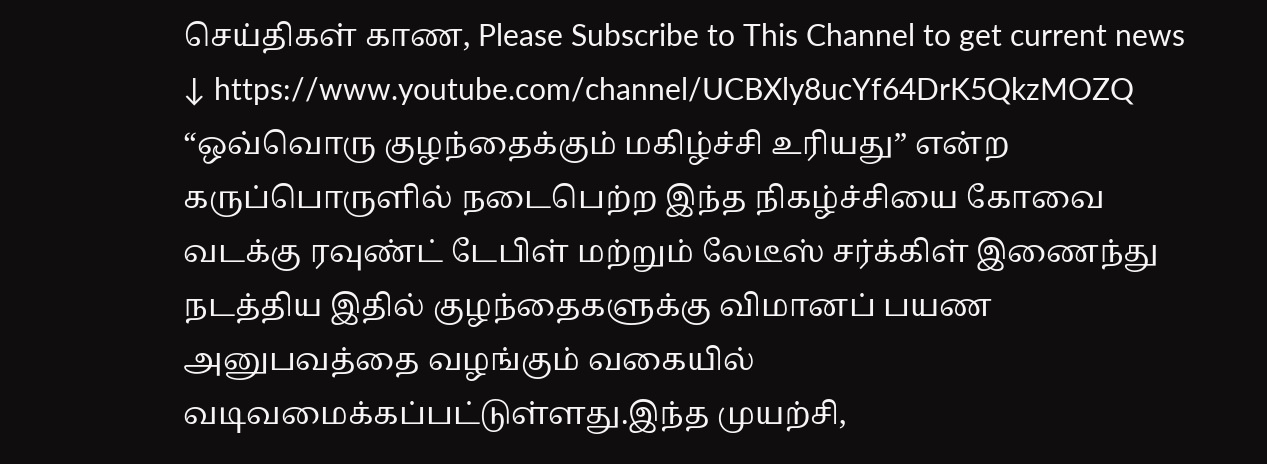செய்திகள் காண, Please Subscribe to This Channel to get current news ↓ https://www.youtube.com/channel/UCBXly8ucYf64DrK5QkzMOZQ “ஒவ்வொரு குழந்தைக்கும் மகிழ்ச்சி உரியது” என்ற கருப்பொருளில் நடைபெற்ற இந்த நிகழ்ச்சியை கோவை வடக்கு ரவுண்ட் டேபிள் மற்றும் லேடீஸ் சர்க்கிள் இணைந்து நடத்திய இதில் குழந்தைகளுக்கு விமானப் பயண அனுபவத்தை வழங்கும் வகையில் வடிவமைக்கப்பட்டுள்ளது.இந்த முயற்சி,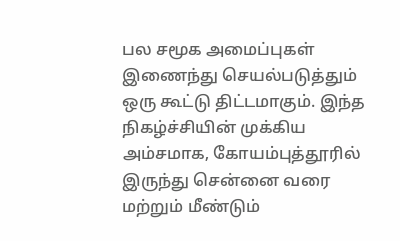பல சமூக அமைப்புகள் இணைந்து செயல்படுத்தும் ஒரு கூட்டு திட்டமாகும். இந்த நிகழ்ச்சியின் முக்கிய அம்சமாக, கோயம்புத்தூரில் இருந்து சென்னை வரை மற்றும் மீண்டும்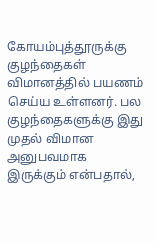கோயம்புத்தூருக்கு குழந்தைகள் விமானத்தில் பயணம் செய்ய உள்ளனர். பல குழந்தைகளுக்கு இது முதல் விமான அனுபவமாக இருக்கும் என்பதால்,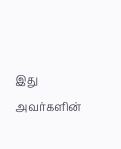இது அவர்களின்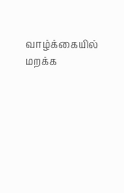வாழ்க்கையில் மறக்க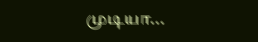முடியா...